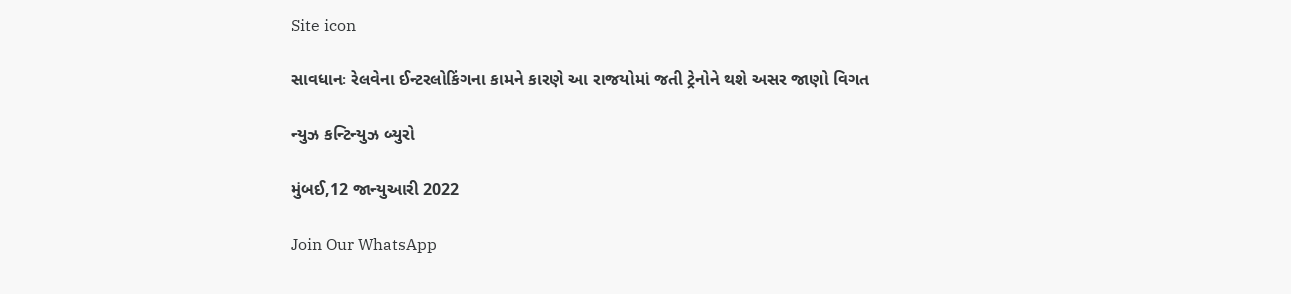Site icon

સાવધાનઃ રેલવેના ઈન્ટરલોકિંગના કામને કારણે આ રાજયોમાં જતી ટ્રેનોને થશે અસર જાણો વિગત

ન્યુઝ કન્ટિન્યુઝ બ્યુરો

મુંબઈ,12 જાન્યુઆરી 2022

Join Our WhatsApp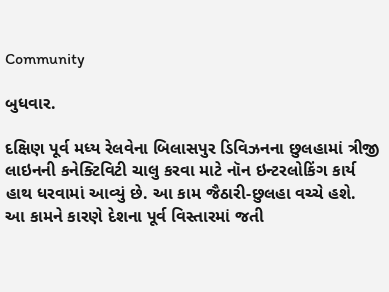Community

બુધવાર.

દક્ષિણ પૂર્વ મધ્ય રેલવેના બિલાસપુર ડિવિઝનના છુલહામાં ત્રીજી લાઇનની કનેક્ટિવિટી ચાલુ કરવા માટે નૉન ઇન્ટરલોકિંગ કાર્ય હાથ ધરવામાં આવ્યું છે. આ કામ જૈઠારી-છુલહા વચ્ચે હશે. આ કામને કારણે દેશના પૂર્વ વિસ્તારમાં જતી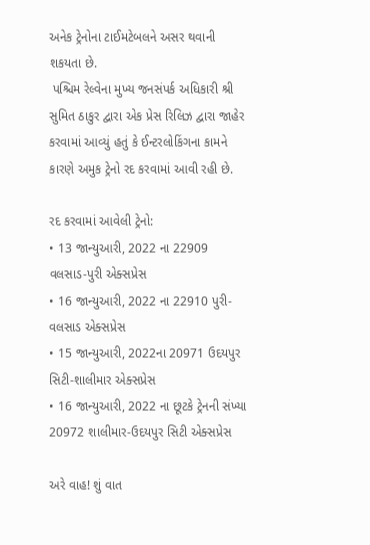અનેક ટ્રેનોના ટાઈમટેબલને અસર થવાની શકયતા છે.
 પશ્ચિમ રેલ્વેના મુખ્ય જનસંપર્ક અધિકારી શ્રી સુમિત ઠાકુર દ્વારા એક પ્રેસ રિલિઝ દ્વારા જાહેર કરવામાં આવ્યું હતું કે ઈન્ટરલોકિંગના કામને કારણે અમુક ટ્રેનો રદ કરવામાં આવી રહી છે.

રદ કરવામાં આવેલી ટ્રેનો:
• 13 જાન્યુઆરી, 2022 ના 22909 વલસાડ-પુરી એક્સપ્રેસ
• 16 જાન્યુઆરી, 2022 ના 22910 પુરી-વલસાડ એક્સપ્રેસ
• 15 જાન્યુઆરી, 2022ના 20971 ઉદયપુર સિટી-શાલીમાર એક્સપ્રેસ
• 16 જાન્યુઆરી, 2022 ના છૂટકે ટ્રેનની સંખ્યા 20972 શાલીમાર-ઉદયપુર સિટી એક્સપ્રેસ

અરે વાહ! શું વાત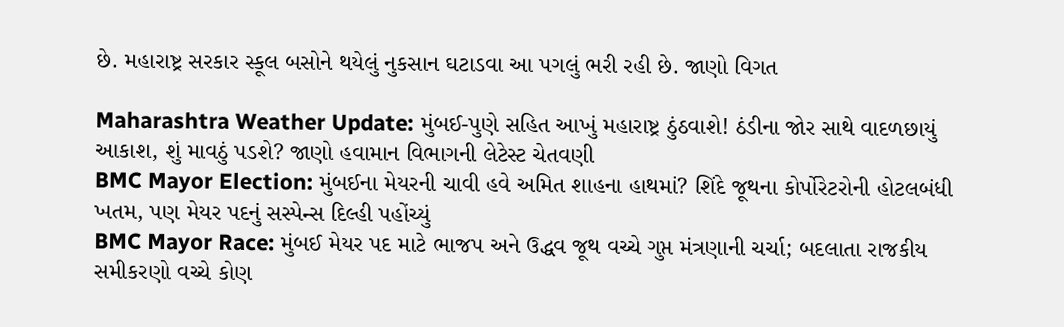છે. મહારાષ્ટ્ર સરકાર સ્કૂલ બસોને થયેલું નુકસાન ઘટાડવા આ પગલું ભરી રહી છે. જાણો વિગત

Maharashtra Weather Update: મુંબઈ-પુણે સહિત આખું મહારાષ્ટ્ર ઠુંઠવાશે! ઠંડીના જોર સાથે વાદળછાયું આકાશ, શું માવઠું પડશે? જાણો હવામાન વિભાગની લેટેસ્ટ ચેતવણી
BMC Mayor Election: મુંબઈના મેયરની ચાવી હવે અમિત શાહના હાથમાં? શિંદે જૂથના કોર્પોરેટરોની હોટલબંધી ખતમ, પણ મેયર પદનું સસ્પેન્સ દિલ્હી પહોંચ્યું
BMC Mayor Race: મુંબઈ મેયર પદ માટે ભાજપ અને ઉદ્ધવ જૂથ વચ્ચે ગુપ્ત મંત્રણાની ચર્ચા; બદલાતા રાજકીય સમીકરણો વચ્ચે કોણ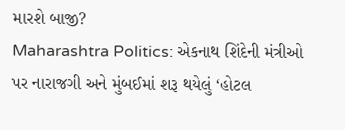મારશે બાજી?
Maharashtra Politics: એકનાથ શિંદેની મંત્રીઓ પર નારાજગી અને મુંબઈમાં શરૂ થયેલું ‘હોટલ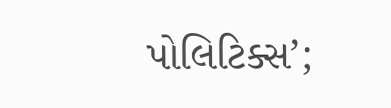પોલિટિક્સ’;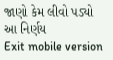જાણો કેમ લીવો પડ્યો આ નિર્ણય
Exit mobile version